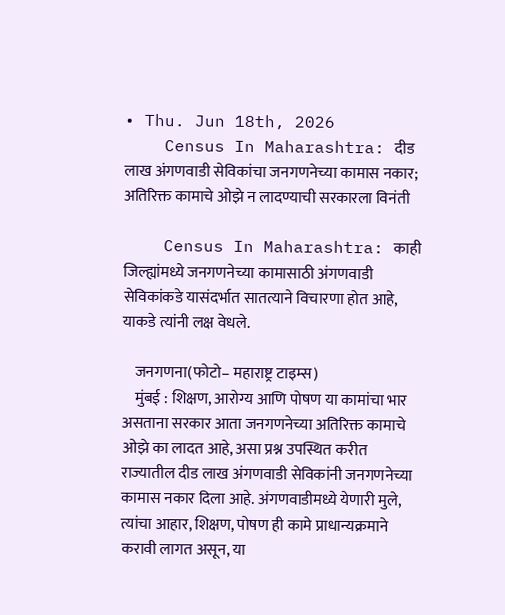• Thu. Jun 18th, 2026
    Census In Maharashtra: दीड लाख अंगणवाडी सेविकांचा जनगणनेच्या कामास नकार; अतिरिक्त कामाचे ओझे न लादण्याची सरकारला विनंती

    Census In Maharashtra: काही जिल्ह्यांमध्ये जनगणनेच्या कामासाठी अंगणवाडी सेविकांकडे यासंदर्भात सातत्याने विचारणा होत आहे, याकडे त्यांनी लक्ष वेधले.

    जनगणना(फोटो– महाराष्ट्र टाइम्स)
    मुंबई : शिक्षण, आरोग्य आणि पोषण या कामांचा भार असताना सरकार आता जनगणनेच्या अतिरिक्त कामाचे ओझे का लादत आहे, असा प्रश्न उपस्थित करीत राज्यातील दीड लाख अंगणवाडी सेविकांनी जनगणनेच्या कामास नकार दिला आहे. अंगणवाडीमध्ये येणारी मुले, त्यांचा आहार, शिक्षण, पोषण ही कामे प्राधान्यक्रमाने करावी लागत असून, या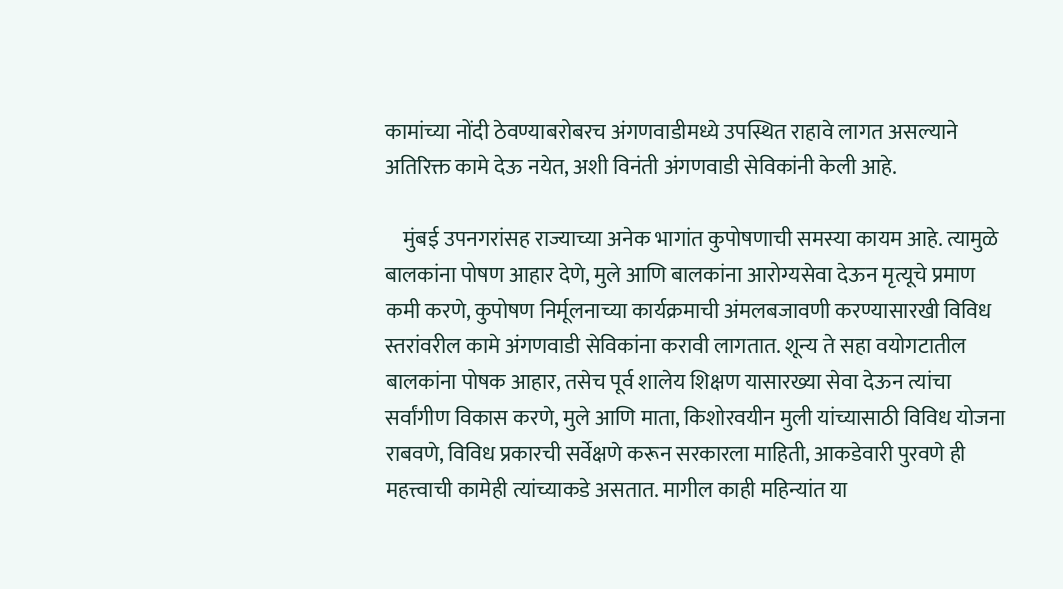कामांच्या नोंदी ठेवण्याबरोबरच अंगणवाडीमध्ये उपस्थित राहावे लागत असल्याने अतिरिक्त कामे देऊ नयेत, अशी विनंती अंगणवाडी सेविकांनी केली आहे.

    मुंबई उपनगरांसह राज्याच्या अनेक भागांत कुपोषणाची समस्या कायम आहे. त्यामुळे बालकांना पोषण आहार देणे, मुले आणि बालकांना आरोग्यसेवा देऊन मृत्यूचे प्रमाण कमी करणे, कुपोषण निर्मूलनाच्या कार्यक्रमाची अंमलबजावणी करण्यासारखी विविध स्तरांवरील कामे अंगणवाडी सेविकांना करावी लागतात. शून्य ते सहा वयोगटातील बालकांना पोषक आहार, तसेच पूर्व शालेय शिक्षण यासारख्या सेवा देऊन त्यांचा सर्वांगीण विकास करणे, मुले आणि माता, किशोरवयीन मुली यांच्यासाठी विविध योजना राबवणे, विविध प्रकारची सर्वेक्षणे करून सरकारला माहिती, आकडेवारी पुरवणे ही महत्त्वाची कामेही त्यांच्याकडे असतात. मागील काही महिन्यांत या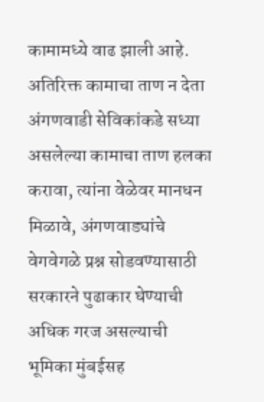कामामध्ये वाढ झाली आहे. अतिरिक्त कामाचा ताण न देता अंगणवाडी सेविकांकडे सध्या असलेल्या कामाचा ताण हलका करावा, त्यांना वेळेवर मानधन मिळावे, अंगणवाड्यांचे वेगवेगळे प्रश्न सोडवण्यासाठी सरकारने पुढाकार घेण्याची अधिक गरज असल्याची भूमिका मुंबईसह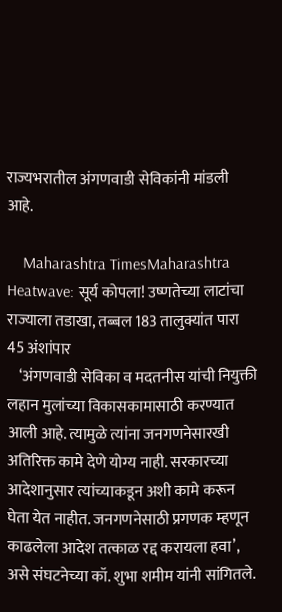राज्यभरातील अंगणवाडी सेविकांनी मांडली आहे.

    Maharashtra TimesMaharashtra Heatwave: सूर्य कोपला! उष्णतेच्या लाटांचा राज्याला तडाखा, तब्बल 183 तालुक्यांत पारा 45 अंशांपार
    ‘अंगणवाडी सेविका व मदतनीस यांची नियुक्ती लहान मुलांच्या विकासकामासाठी करण्यात आली आहे. त्यामुळे त्यांना जनगणनेसारखी अतिरिक्त कामे देणे योग्य नाही. सरकारच्या आदेशानुसार त्यांच्याकडून अशी कामे करून घेता येत नाहीत. जनगणनेसाठी प्रगणक म्हणून काढलेला आदेश तत्काळ रद्द करायला हवा’, असे संघटनेच्या कॉ. शुभा शमीम यांनी सांगितले.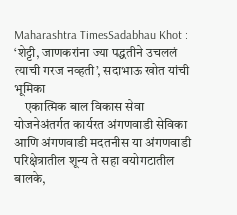Maharashtra TimesSadabhau Khot : ‘शेट्टी, जाणकरांना ज्या पद्धतीने उचललं त्याची गरज नव्हती’, सदाभाऊ खोत यांची भूमिका
    एकात्मिक बाल विकास सेवा योजनेअंतर्गत कार्यरत अंगणवाडी सेविका आणि अंगणवाडी मदतनीस या अंगणवाडी परिक्षेत्रातील शून्य ते सहा वयोगटातील बालके,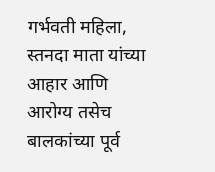गर्भवती महिला, स्तनदा माता यांच्या आहार आणि आरोग्य तसेच बालकांच्या पूर्व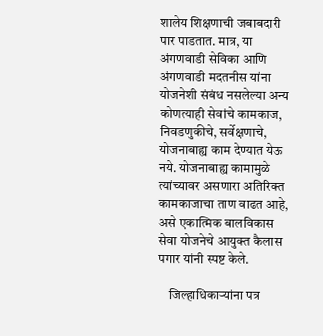शालेय शिक्षणाची जबाबदारी पार पाडतात. मात्र, या अंगणवाडी सेविका आणि अंगणवाडी मदतनीस यांना योजनेशी संबंध नसलेल्या अन्य कोणत्याही सेवांचे कामकाज, निवडणुकीचे, सर्वेक्षणाचे, योजनाबाह्य काम देण्यात येऊ नये. योजनाबाह्य कामामुळे त्यांच्यावर असणारा अतिरिक्त कामकाजाचा ताण वाढत आहे, असे एकात्मिक बालविकास सेवा योजनेचे आयुक्त कैलास पगार यांनी स्पष्ट केले.

    जिल्हाधिकाऱ्यांना पत्र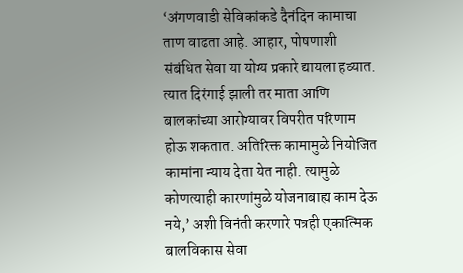‘अंगणवाडी सेविकांकडे दैनंदिन कामाचा ताण वाढता आहे. आहार, पोषणाशी संबंधित सेवा या योग्य प्रकारे द्यायला हव्यात. त्यात दिरंगाई झाली तर माता आणि बालकांच्या आरोग्यावर विपरीत परिणाम होऊ शकतात. अतिरिक्त कामामुळे नियोजित कामांना न्याय देता येत नाही. त्यामुळे कोणत्याही कारणांमुळे योजनाबाह्य काम देऊ नये,’ अशी विनंती करणारे पत्रही एकात्मिक बालविकास सेवा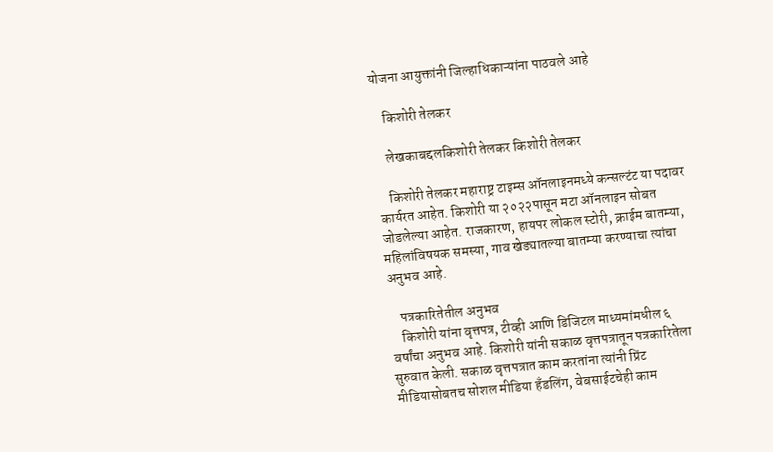योजना आयुक्तांनी जिल्हाधिकाऱ्यांना पाठवले आहे

    किशोरी तेलकर

    लेखकाबद्दलकिशोरी तेलकर किशोरी तेलकर

    किशोरी तेलकर महाराष्ट्र टाइम्स ऑनलाइनमध्ये कन्सल्टंट या पदावर कार्यरत आहेत. किशोरी या २०२२पासून मटा ऑनलाइन सोबत जोडलेल्या आहेत. राजकारण, हायपर लोकल स्टोरी, क्राईम बातम्या, महिलांविषयक समस्या, गाव खेड्यातल्या बातम्या करण्याचा त्यांचा अनुभव आहे.

    पत्रकारितेतील अनुभव
    किशोरी यांना वृत्तपत्र, टीव्ही आणि डिजिटल माध्यमांमधील ६ वर्षांचा अनुभव आहे. किशोरी यांनी सकाळ वृत्तपत्रातून पत्रकारितेला सुरुवात केली. सकाळ वृत्तपत्रात काम करतांना त्यांनी प्रिंट मीडियासोबतच सोशल मीडिया हॅंडलिंग, वेबसाईटचेही काम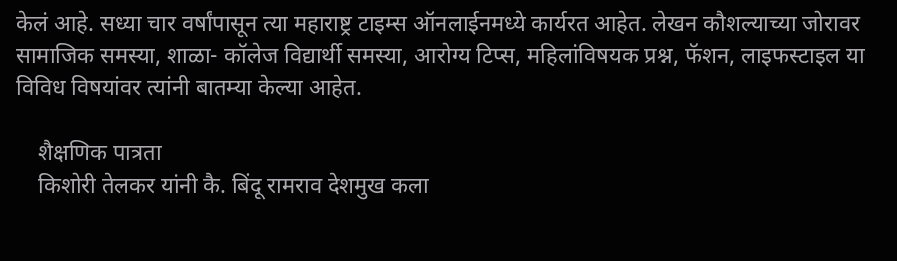केलं आहे. सध्या चार वर्षांपासून त्या महाराष्ट्र टाइम्स ऑनलाईनमध्ये कार्यरत आहेत. लेखन कौशल्याच्या जोरावर सामाजिक समस्या, शाळा- कॉलेज विद्यार्थी समस्या, आरोग्य टिप्स, महिलांविषयक प्रश्न, फॅशन, लाइफस्टाइल या विविध विषयांवर त्यांनी बातम्या केल्या आहेत.

    शैक्षणिक पात्रता
    किशोरी तेलकर यांनी कै. बिंदू रामराव देशमुख कला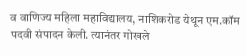व वाणिज्य महिला महाविद्यालय, नाशिकरोड येथून एम.कॉम पदवी संपादन केली. त्यानंतर गोखले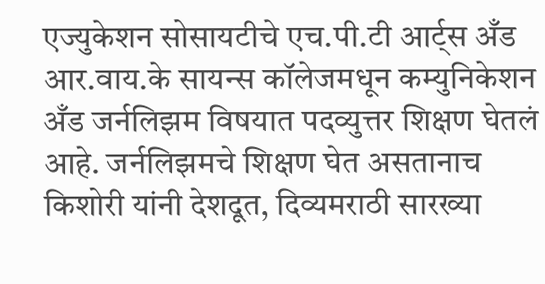एज्युकेशन सोसायटीचे एच.पी.टी आर्ट्स अँड आर.वाय.के सायन्स कॉलेजमधून कम्युनिकेशन अँड जर्नलिझम विषयात पदव्युत्तर शिक्षण घेतलं आहे. जर्नलिझमचे शिक्षण घेत असतानाच किशोरी यांनी देशदूत, दिव्यमराठी सारख्या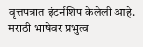वृत्तपत्रात इंटर्नशिप केलेली आहे. मराठी भाषेवर प्रभुत्व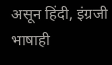असून हिंदी, इंग्रजी भाषाही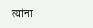त्यांना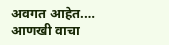अवगत आहेत.… आणखी वाचा